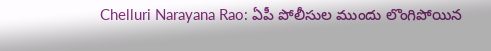Chelluri Narayana Rao: ఏపీ పోలీసుల ముందు లొంగిపోయిన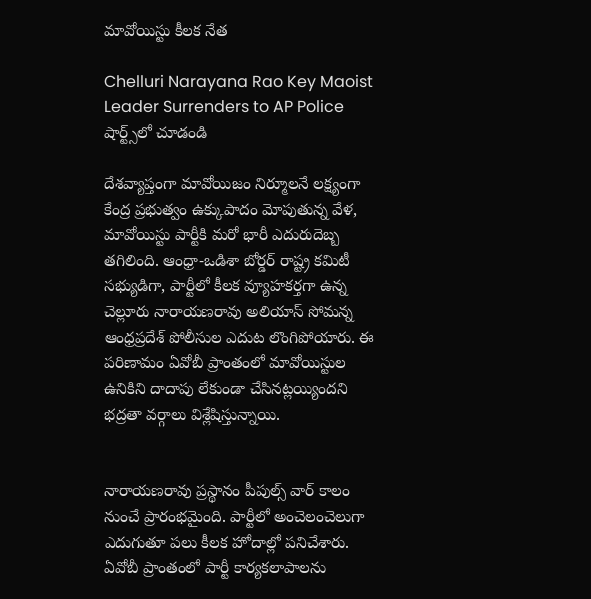మావోయిస్టు కీలక నేత

Chelluri Narayana Rao Key Maoist Leader Surrenders to AP Police
షార్ట్స్‌లో చూడండి

దేశవ్యాప్తంగా మావోయిజం నిర్మూలనే లక్ష్యంగా కేంద్ర ప్రభుత్వం ఉక్కుపాదం మోపుతున్న వేళ, మావోయిస్టు పార్టీకి మరో భారీ ఎదురుదెబ్బ తగిలింది. ఆంధ్రా-ఒడిశా బోర్డర్ రాష్ట్ర కమిటీ సభ్యుడిగా, పార్టీలో కీలక వ్యూహకర్తగా ఉన్న చెల్లూరు నారాయణరావు అలియాస్ సోమన్న ఆంధ్రప్రదేశ్ పోలీసుల ఎదుట లొంగిపోయారు. ఈ పరిణామం ఏవోబీ ప్రాంతంలో మావోయిస్టుల ఉనికిని దాదాపు లేకుండా చేసినట్లయ్యిందని భద్రతా వర్గాలు విశ్లేషిస్తున్నాయి.


నారాయణరావు ప్రస్థానం పీపుల్స్ వార్ కాలం నుంచే ప్రారంభమైంది. పార్టీలో అంచెలంచెలుగా ఎదుగుతూ పలు కీలక హోదాల్లో పనిచేశారు. ఏవోబీ ప్రాంతంలో పార్టీ కార్యకలాపాలను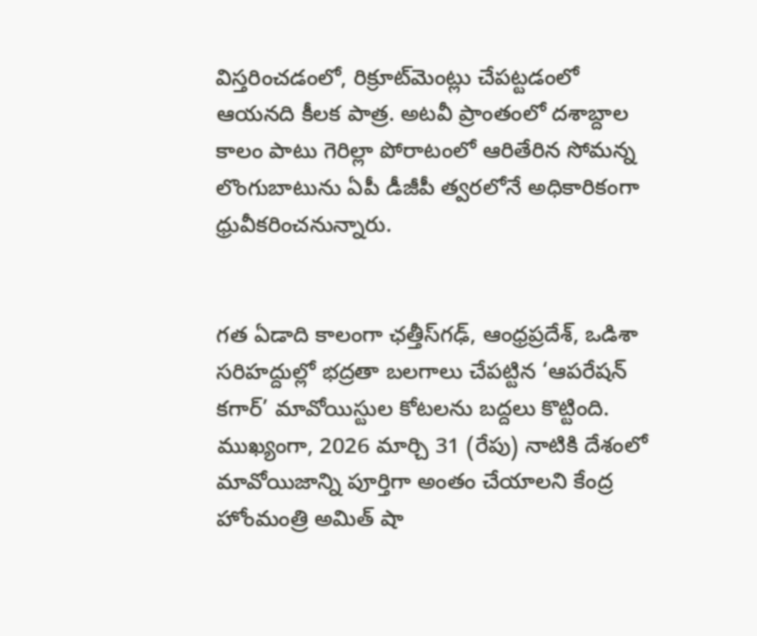విస్తరించడంలో, రిక్రూట్‌మెంట్లు చేపట్టడంలో ఆయనది కీలక పాత్ర. అటవీ ప్రాంతంలో దశాబ్దాల కాలం పాటు గెరిల్లా పోరాటంలో ఆరితేరిన సోమన్న లొంగుబాటును ఏపీ డీజీపీ త్వరలోనే అధికారికంగా ధ్రువీకరించనున్నారు.


గత ఏడాది కాలంగా ఛత్తీస్‌గఢ్, ఆంధ్రప్రదేశ్, ఒడిశా సరిహద్దుల్లో భద్రతా బలగాలు చేపట్టిన ‘ఆపరేషన్ కగార్’ మావోయిస్టుల కోటలను బద్దలు కొట్టింది. ముఖ్యంగా, 2026 మార్చి 31 (రేపు) నాటికి దేశంలో మావోయిజాన్ని పూర్తిగా అంతం చేయాలని కేంద్ర హోంమంత్రి అమిత్ షా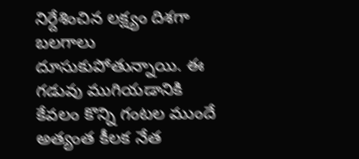నిర్దేశించిన లక్ష్యం దిశగా బలగాలు దూసుకుపోతున్నాయి. ఈ గడువు ముగియడానికి కేవలం కొన్ని గంటల ముందే అత్యంత కీలక నేత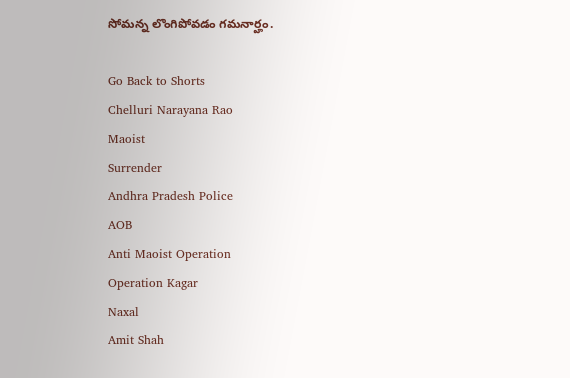సోమన్న లొంగిపోవడం గమనార్హం.

Go Back to Shorts
Chelluri Narayana Rao
Maoist
Surrender
Andhra Pradesh Police
AOB
Anti Maoist Operation
Operation Kagar
Naxal
Amit Shah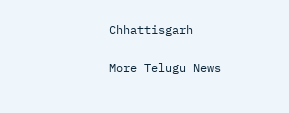Chhattisgarh

More Telugu News